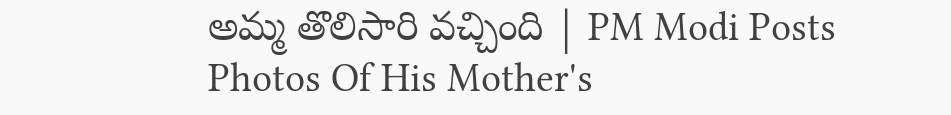అమ్మ తొలిసారి వచ్చింది | PM Modi Posts Photos Of His Mother's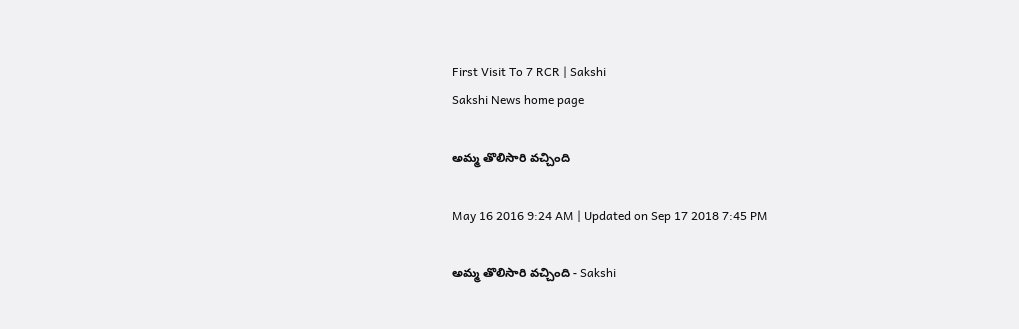First Visit To 7 RCR | Sakshi
Sakshi News home page

అమ్మ తొలిసారి వచ్చింది

May 16 2016 9:24 AM | Updated on Sep 17 2018 7:45 PM

అమ్మ తొలిసారి వచ్చింది - Sakshi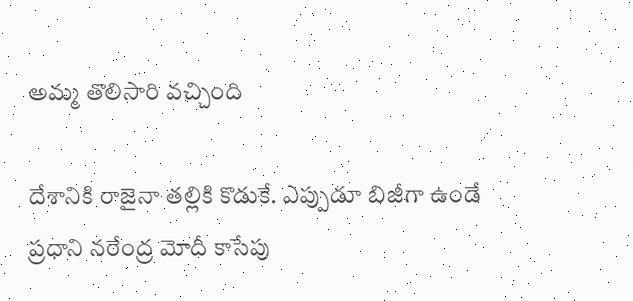అమ్మ తొలిసారి వచ్చింది

దేశానికి రాజైనా తల్లికి కొడుకే. ఎప్పుడూ బిజీగా ఉండే ప్రధాని నరేంద్ర మోదీ కాసేపు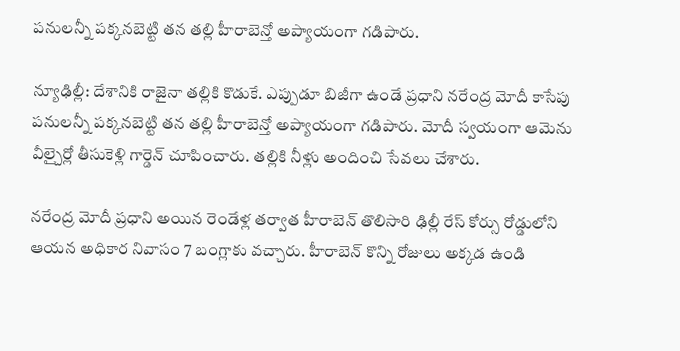పనులన్నీ పక్కనబెట్టి తన తల్లి హీరాబెన్తో అప్యాయంగా గడిపారు.

న్యూఢిల్లీ: దేశానికి రాజైనా తల్లికి కొడుకే. ఎప్పుడూ బిజీగా ఉండే ప్రధాని నరేంద్ర మోదీ కాసేపు పనులన్నీ పక్కనబెట్టి తన తల్లి హీరాబెన్తో అప్యాయంగా గడిపారు. మోదీ స్వయంగా ఆమెను వీల్చైర్లో తీసుకెళ్లి గార్డెన్ చూపించారు. తల్లికి నీళ్లు అందించి సేవలు చేశారు.

నరేంద్ర మోదీ ప్రధాని అయిన రెండేళ్ల తర్వాత హీరాబెన్ తొలిసారి ఢిల్లీ రేస్ కోర్సు రోడ్డులోని ఆయన అధికార నివాసం 7 బంగ్లాకు వచ్చారు. హీరాబెన్ కొన్ని రోజులు అక్కడ ఉండి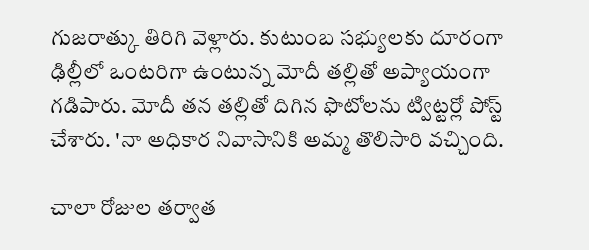గుజరాత్కు తిరిగి వెళ్లారు. కుటుంబ సభ్యులకు దూరంగా ఢిల్లీలో ఒంటరిగా ఉంటున్న మోదీ తల్లితో అప్యాయంగా గడిపారు. మోదీ తన తల్లితో దిగిన ఫొటోలను ట్విట్టర్లో పోస్ట్ చేశారు. 'నా అధికార నివాసానికి అమ్మ తొలిసారి వచ్చింది.

చాలా రోజుల తర్వాత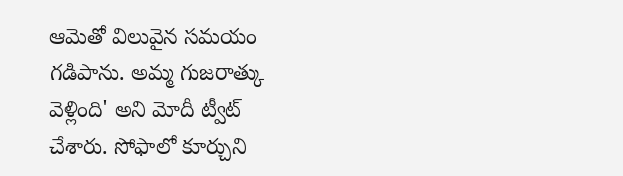ఆమెతో విలువైన సమయం గడిపాను. అమ్మ గుజరాత్కు వెళ్లింది' అని మోదీ ట్వీట్ చేశారు. సోఫాలో కూర్చుని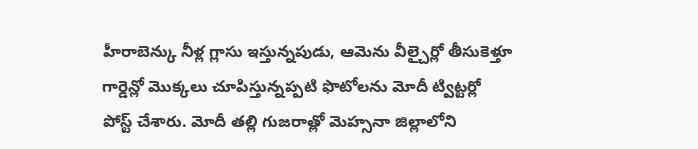హీరాబెన్కు నీళ్ల గ్లాసు ఇస్తున్నపుడు, ఆమెను వీల్చైర్లో తీసుకెళ్తూ గార్డెన్లో మొక్కలు చూపిస్తున్నప్పటి ఫొటోలను మోదీ ట్విట్టర్లో పోస్ట్ చేశారు. మోదీ తల్లి గుజరాత్లో మెహ్సనా జిల్లాలోని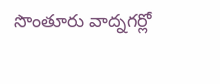సొంతూరు వాద్నగర్లో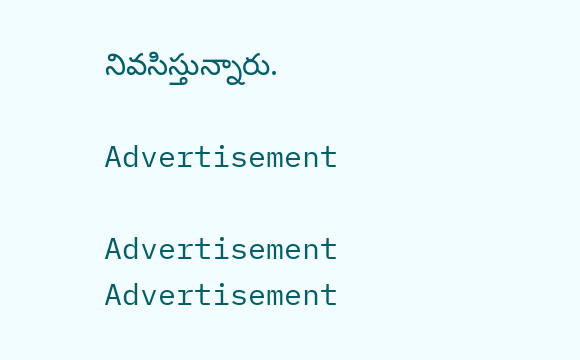నివసిస్తున్నారు.

Advertisement

Advertisement
Advertisement